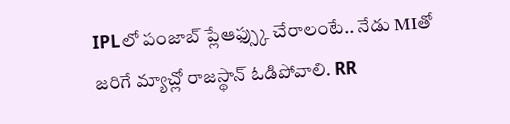IPLలో పంజాబ్ ప్లేఆఫ్స్కు చేరాలంటే.. నేడు MIతో జరిగే మ్యాచ్లో రాజస్థాన్ ఓడిపోవాలి. RR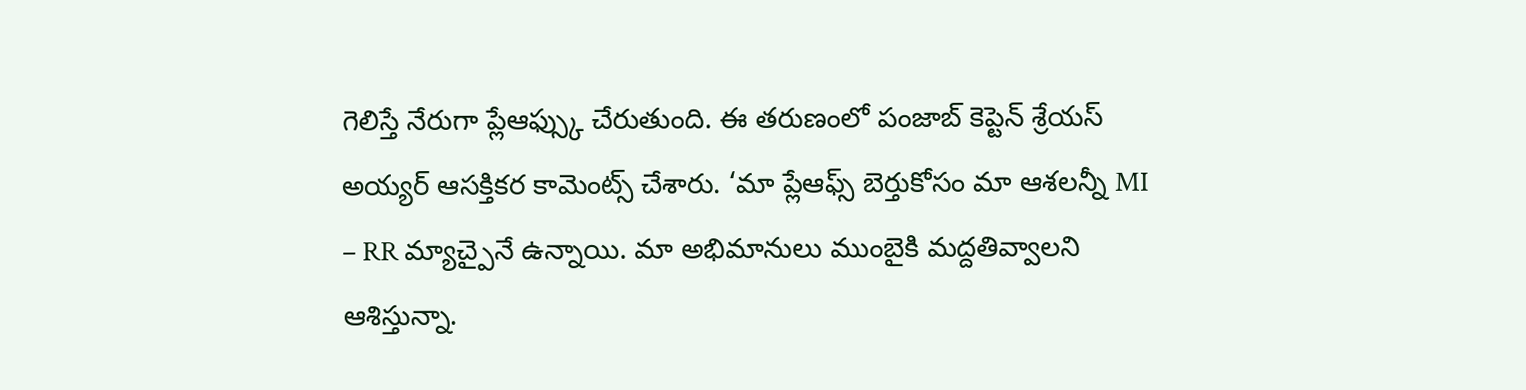గెలిస్తే నేరుగా ప్లేఆఫ్స్కు చేరుతుంది. ఈ తరుణంలో పంజాబ్ కెప్టెన్ శ్రేయస్ అయ్యర్ ఆసక్తికర కామెంట్స్ చేశారు. ‘మా ప్లేఆఫ్స్ బెర్తుకోసం మా ఆశలన్నీ MI – RR మ్యాచ్పైనే ఉన్నాయి. మా అభిమానులు ముంబైకి మద్దతివ్వాలని ఆశిస్తున్నా.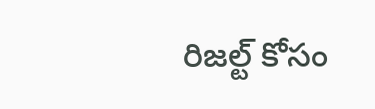రిజల్ట్ కోసం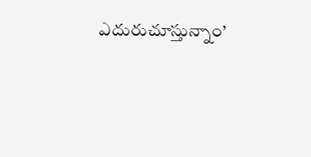ఎదురుచూస్తున్నాం’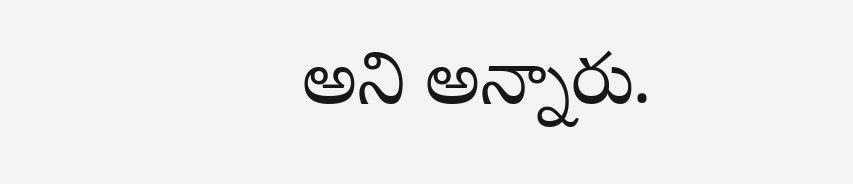అని అన్నారు.